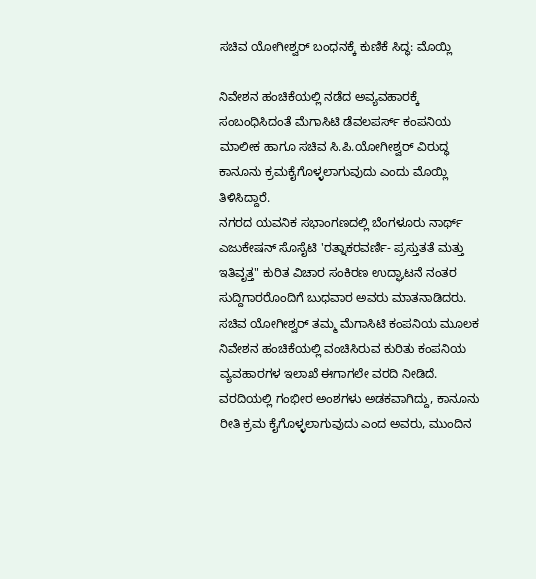ಸಚಿವ ಯೋಗೀಶ್ವರ್ ಬಂಧನಕ್ಕೆ ಕುಣಿಕೆ ಸಿದ್ಧ: ಮೊಯ್ಲಿ

ನಿವೇಶನ ಹಂಚಿಕೆಯಲ್ಲಿ ನಡೆದ ಅವ್ಯವಹಾರಕ್ಕೆ ಸಂಬಂಧಿಸಿದಂತೆ ಮೆಗಾಸಿಟಿ ಡೆವಲಪರ್ಸ್ ಕಂಪನಿಯ ಮಾಲೀಕ ಹಾಗೂ ಸಚಿವ ಸಿ.ಪಿ.ಯೋಗೀಶ್ವರ್ ವಿರುದ್ಧ ಕಾನೂನು ಕ್ರಮಕೈಗೊಳ್ಳಲಾಗುವುದು ಎಂದು ಮೊಯ್ಲಿ ತಿಳಿಸಿದ್ದಾರೆ.
ನಗರದ ಯವನಿಕ ಸಭಾಂಗಣದಲ್ಲಿ ಬೆಂಗಳೂರು ನಾರ್ಥ್ ಎಜುಕೇಷನ್ ಸೊಸೈಟಿ 'ರತ್ನಾಕರವರ್ಣಿ- ಪ್ರಸ್ತುತತೆ ಮತ್ತು ಇತಿವೃತ್ತ" ಕುರಿತ ವಿಚಾರ ಸಂಕಿರಣ ಉದ್ಘಾಟನೆ ನಂತರ ಸುದ್ದಿಗಾರರೊಂದಿಗೆ ಬುಧವಾರ ಅವರು ಮಾತನಾಡಿದರು.
ಸಚಿವ ಯೋಗೀಶ್ವರ್ ತಮ್ಮ ಮೆಗಾಸಿಟಿ ಕಂಪನಿಯ ಮೂಲಕ ನಿವೇಶನ ಹಂಚಿಕೆಯಲ್ಲಿ ವಂಚಿಸಿರುವ ಕುರಿತು ಕಂಪನಿಯ ವ್ಯವಹಾರಗಳ ಇಲಾಖೆ ಈಗಾಗಲೇ ವರದಿ ನೀಡಿದೆ. ವರದಿಯಲ್ಲಿ ಗಂಭೀರ ಅಂಶಗಳು ಅಡಕವಾಗಿದ್ದು, ಕಾನೂನು ರೀತಿ ಕ್ರಮ ಕೈಗೊಳ್ಳಲಾಗುವುದು ಎಂದ ಅವರು, ಮುಂದಿನ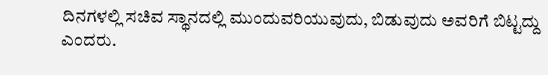ದಿನಗಳಲ್ಲಿ ಸಚಿವ ಸ್ಥಾನದಲ್ಲಿ ಮುಂದುವರಿಯುವುದು, ಬಿಡುವುದು ಅವರಿಗೆ ಬಿಟ್ಟದ್ದು ಎಂದರು.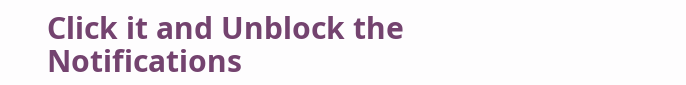Click it and Unblock the Notifications